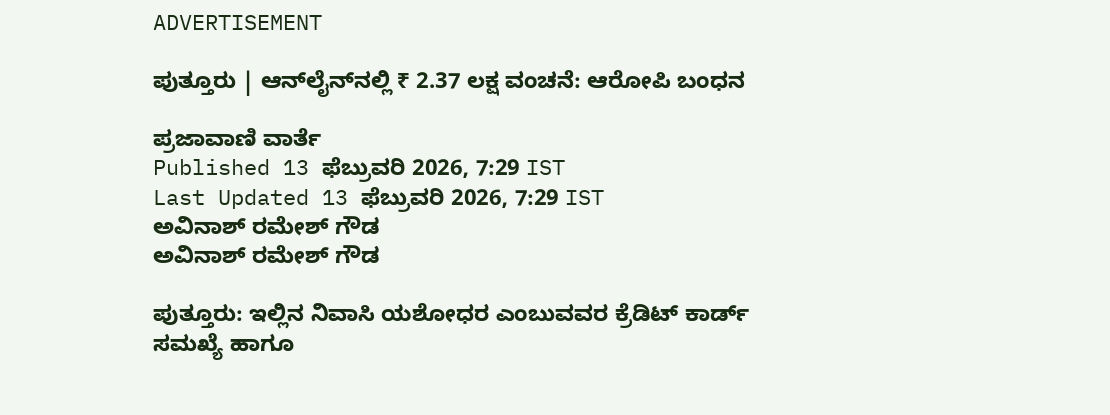ADVERTISEMENT

ಪುತ್ತೂರು | ಆನ್‌ಲೈನ್‌ನಲ್ಲಿ ₹ 2.37 ಲಕ್ಷ ವಂಚನೆ: ಆರೋಪಿ ಬಂಧನ

ಪ್ರಜಾವಾಣಿ ವಾರ್ತೆ
Published 13 ಫೆಬ್ರುವರಿ 2026, 7:29 IST
Last Updated 13 ಫೆಬ್ರುವರಿ 2026, 7:29 IST
ಅವಿನಾಶ್ ರಮೇಶ್ ಗೌಡ
ಅವಿನಾಶ್ ರಮೇಶ್ ಗೌಡ

ಪುತ್ತೂರು: ಇಲ್ಲಿನ ನಿವಾಸಿ ಯಶೋಧರ ಎಂಬುವವರ ಕ್ರೆಡಿಟ್ ಕಾರ್ಡ್‌ ಸಮಖ್ಯೆ ಹಾಗೂ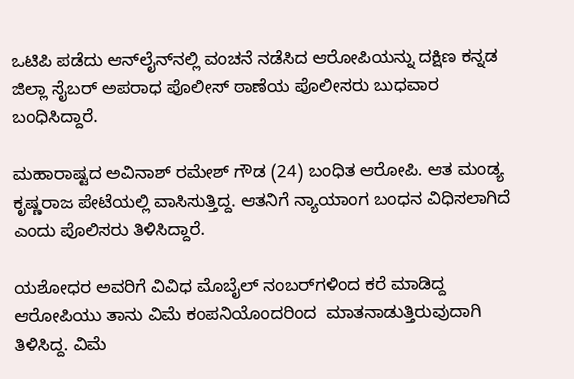ಒಟಿಪಿ ಪಡೆದು ಆನ್‌ಲೈನ್‌ನಲ್ಲಿ ವಂಚನೆ ನಡೆಸಿದ ಆರೋಪಿಯನ್ನು ದಕ್ಷಿಣ ಕನ್ನಡ ಜಿಲ್ಲಾ ಸೈಬರ್‌ ಅಪರಾಧ ಪೊಲೀಸ್ ಠಾಣೆಯ ಪೊಲೀಸರು ಬುಧವಾರ ಬಂಧಿಸಿದ್ದಾರೆ.

ಮಹಾರಾಷ್ಟದ ಅವಿನಾಶ್‌ ರಮೇಶ್‌ ಗೌಡ (24) ಬಂಧಿತ ಆರೋಪಿ. ಆತ ಮಂಡ್ಯ ಕೃಷ್ಣರಾಜ ಪೇಟೆಯಲ್ಲಿ ವಾಸಿಸುತ್ತಿದ್ದ. ಆತನಿಗೆ ನ್ಯಾಯಾಂಗ ಬಂಧನ ವಿಧಿಸಲಾಗಿದೆ ಎಂದು ಪೊಲಿಸರು ತಿಳಿಸಿದ್ದಾರೆ.

ಯಶೋಧರ ಅವರಿಗೆ ವಿವಿಧ ಮೊಬೈಲ್‌ ನಂಬರ್‌ಗಳಿಂದ ಕರೆ ಮಾಡಿದ್ದ ಆರೋಪಿಯು ತಾನು ವಿಮೆ ಕಂಪನಿಯೊಂದರಿಂದ  ಮಾತನಾಡುತ್ತಿರುವುದಾಗಿ ತಿಳಿಸಿದ್ದ. ವಿಮೆ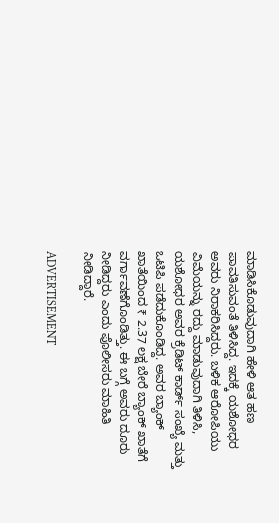ಮಾಡಿಸಿಕೊಡುವುದಾಗಿ ಹೇಳಿ ಆತ ಹಣ ಪಾವತಿಸುವಂತೆ ತಿಳಿಸಿದ್ದ. ಇದಕ್ಕೆ ಯಶೋಧರ ಅವರು ನಿರಾಕರಿಸಿದ್ದರು. ಬಳಿಕ ಆರೋಪಿಯು ವಿಮೆಯನ್ನು ರದ್ದು ಮಾಡುವುದಾಗಿ ತಿಳಿಸಿ, ಯಶೋಧರ ಅವರ ಕ್ರೆಡಿಟ್ ಕಾರ್ಡ್‌ ಸಂಖ್ಯೆ ಮತ್ತು ಒಟಿಪಿ ಪಡೆದುಕೊಂಡಿದ್ದ. ಅವರ ಬ್ಯಾಂಕ್ ಖಾತೆಯಿಂದ ₹ 2.37 ಲಕ್ಷ ಬೇರೆ ಬ್ಯಾಂಕ್ ಖಾತೆಗೆ ವರ್ಗಾವಣೆಗೊಂಡಿತ್ತು. ಈ ಬಗ್ಗೆ ಅವರು ದೂರು ನೀಡಿದ್ದರು ಎಂದು ಪೊಲೀಸರು ಮಾಹಿತಿ ನೀಡಿದ್ದಾರೆ.

ADVERTISEMENT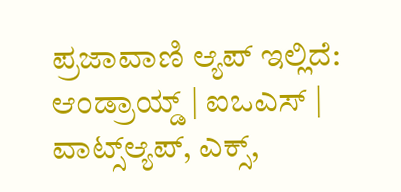ಪ್ರಜಾವಾಣಿ ಆ್ಯಪ್ ಇಲ್ಲಿದೆ: ಆಂಡ್ರಾಯ್ಡ್ | ಐಒಎಸ್ | ವಾಟ್ಸ್ಆ್ಯಪ್, ಎಕ್ಸ್,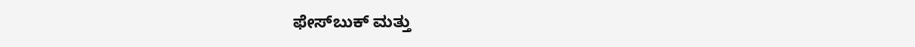ಫೇಸ್‌ಬುಕ್ ಮತ್ತು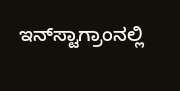ಇನ್‌ಸ್ಟಾಗ್ರಾಂನಲ್ಲಿ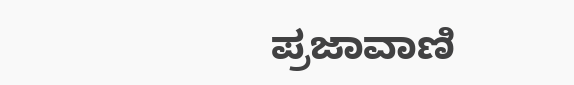ಪ್ರಜಾವಾಣಿ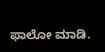ಫಾಲೋ ಮಾಡಿ.